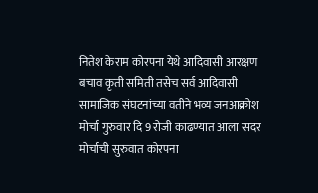नितेश केराम कोरपना येथे आदिवासी आरक्षण बचाव कृती समिती तसेच सर्व आदिवासी सामाजिक संघटनांच्या वतीने भव्य जनआक्रोश मोर्चा गुरुवार दि 9 रोजी काढण्यात आला सदर मोर्चाची सुरुवात कोरपना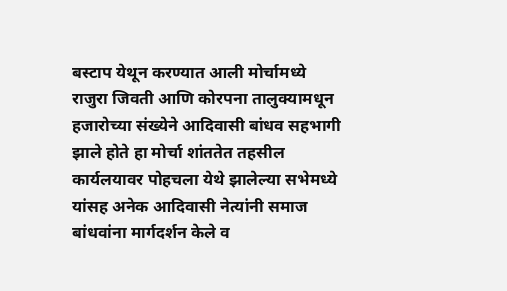बस्टाप येथून करण्यात आली मोर्चामध्ये राजुरा जिवती आणि कोरपना तालुक्यामधून हजारोच्या संख्येने आदिवासी बांधव सहभागी झाले होते हा मोर्चा शांततेत तहसील कार्यलयावर पोहचला येथे झालेल्या सभेमध्ये यांसह अनेक आदिवासी नेत्यांनी समाज बांधवांना मार्गदर्शन केले व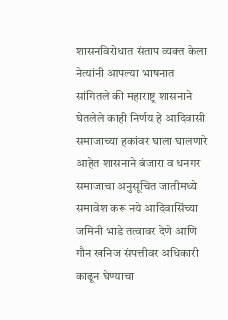शासनविरोधात संताप व्यक्त केला नेत्यांनी आपल्या भाषनात सांगितले की महाराष्ट्र शासनाने घेतलेले काही निर्णय हे आदिवासी समाजाच्या हकांवर घाला घालणारे आहेत शासनाने बंजारा व धनगर समाजाचा अनुसूचित जातीमध्ये समावेश करू नये आदिवासिंच्या जमिनी भाडे तत्वावर देणे आणि गौन खनिज संपत्तीवर अधिकारी काढून घेण्याचा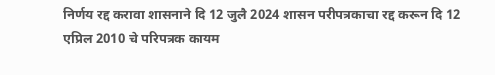निर्णय रद्द करावा शासनाने दि 12 जुलै 2024 शासन परीपत्रकाचा रद्द करून दि 12 एप्रिल 2010 चे परिपत्रक कायम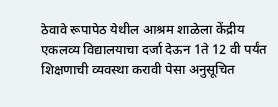ठेवावे रूपापेठ येथील आश्रम शाळेला केंद्रीय एकलव्य विद्यालयाचा दर्जा देऊन 1ते 12 वी पर्यंत शिक्षणाची व्यवस्था करावी पेसा अनुसूचित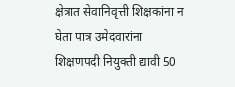क्षेत्रात सेवानिवृत्ती शिक्षकांना न घेता पात्र उमेदवारांना शिक्षणपदी नियुक्ती द्यावी 50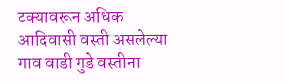टक्यावरून अधिक आदिवासी वस्ती असलेल्या गाव वाडी गुडे वस्तीना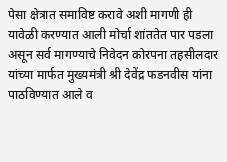पेसा क्षेत्रात समाविष्ट करावे अशी मागणी ही यावेळी करण्यात आली मोर्चा शांततेत पार पडला असून सर्व मागण्याचे निवेदन कोरपना तहसीलदार यांच्या मार्फत मुख्यमंत्री श्री देवेंद्र फडनवीस यांना पाठविण्यात आले व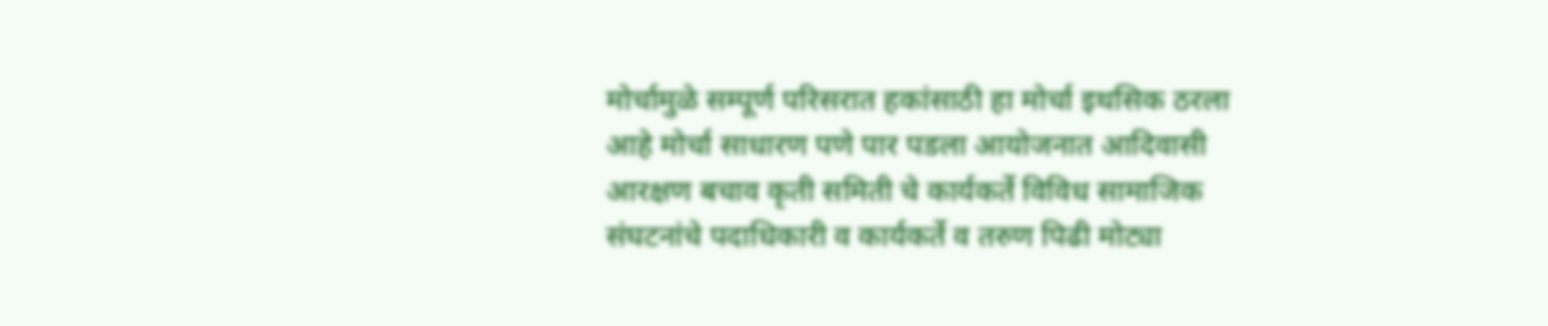मोर्चामुळे सम्पूर्ण परिसरात हकांसाठी हा मोर्चा इथसिक ठरला आहे मोर्चा साधारण पणे पार पडला आयोजनात आदिवासी आरक्षण बचाव कृती समिती चे कार्यकर्ते विविध सामाजिक संघटनांचे पदाधिकारी व कार्यकर्ते व तरुण पिढी मोट्या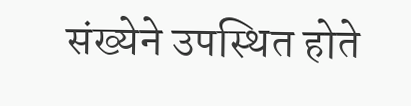संख्येने उपस्थित होते